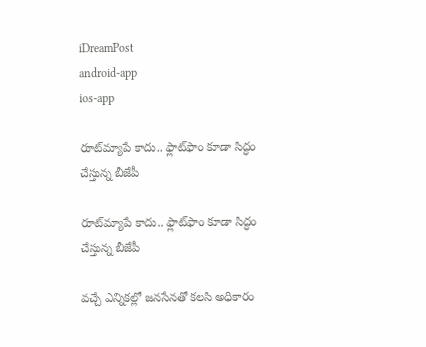iDreamPost
android-app
ios-app

రూట్‌మ్యాపే కాదు.. ఫ్లాట్‌ఫాం కూడా సిద్ధం చేస్తున్న బీజేపీ

రూట్‌మ్యాపే కాదు.. ఫ్లాట్‌ఫాం కూడా సిద్ధం చేస్తున్న బీజేపీ

వచ్చే ఎన్నికల్లో జనసేనతో కలసి అధికారం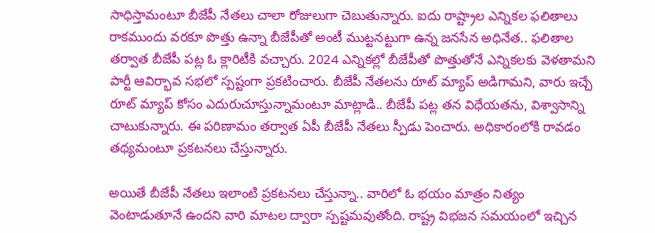సాధిస్తామంటూ బీజేపీ నేతలు చాలా రోజులుగా చెబుతున్నారు. ఐదు రాష్ట్రాల ఎన్నికల ఫలితాలు రాకముందు వరకూ పొత్తు ఉన్నా బీజేపీతో అంటీ ముట్టనట్టుగా ఉన్న జనసేన అధినేత.. ఫలితాల తర్వాత బీజేపీ పట్ల ఓ క్లారిటీకి వచ్చారు. 2024 ఎన్నికల్లో బీజేపీతో పొత్తుతోనే ఎన్నికలకు వెళతామని పార్టీ ఆవిర్భావ సభలో స్పష్టంగా ప్రకటించారు. బీజేపీ నేతలను రూట్‌ మ్యాప్‌ అడిగామని, వారు ఇచ్చే రూట్‌ మ్యాప్‌ కోసం ఎదురుచూస్తున్నామంటూ మాట్లాడి.. బీజేపీ పట్ల తన విధేయతను, విశ్వాసాన్ని చాటుకున్నారు. ఈ పరిణామం తర్వాత ఏపీ బీజేపీ నేతలు స్పీడు పెంచారు. అధికారంలోకి రావడం తథ్యమంటూ ప్రకటనలు చేస్తున్నారు.

అయితే బీజేపీ నేతలు ఇలాంటి ప్రకటనలు చేస్తున్నా.. వారిలో ఓ భయం మాత్రం నిత్యం వెంటాడుతూనే ఉందని వారి మాటల ద్వారా స్పష్టమవుతోంది. రాష్ట్ర విభజన సమయంలో ఇచ్చిన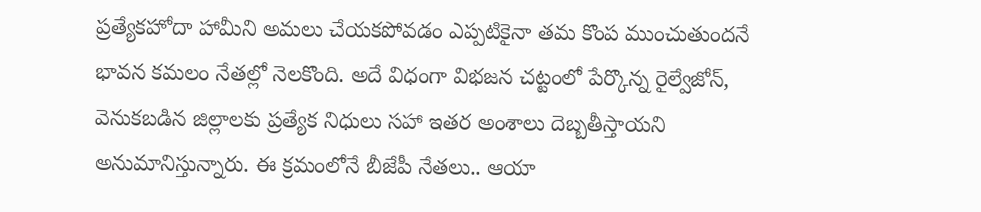ప్రత్యేకహోదా హామీని అమలు చేయకపోవడం ఎప్పటికైనా తమ కొంప ముంచుతుందనే భావన కమలం నేతల్లో నెలకొంది. అదే విధంగా విభజన చట్టంలో పేర్కొన్న రైల్వేజోన్, వెనుకబడిన జిల్లాలకు ప్రత్యేక నిధులు సహా ఇతర అంశాలు దెబ్బతీస్తాయని అనుమానిస్తున్నారు. ఈ క్రమంలోనే బీజేపీ నేతలు.. ఆయా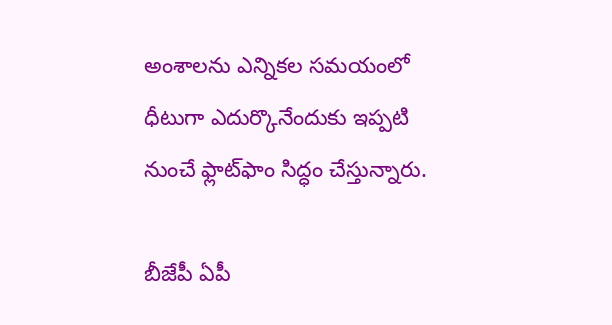అంశాలను ఎన్నికల సమయంలో ధీటుగా ఎదుర్కొనేందుకు ఇప్పటి నుంచే ఫ్లాట్‌ఫాం సిద్ధం చేస్తున్నారు.

బీజేపీ ఏపీ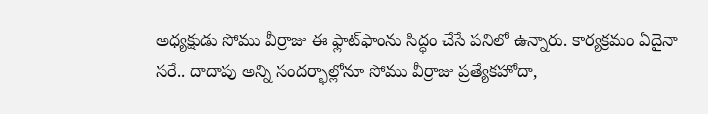అధ్యక్షుడు సోము వీర్రాజు ఈ ఫ్లాట్‌ఫాంను సిద్ధం చేసే పనిలో ఉన్నారు. కార్యక్రమం ఏదైనా సరే.. దాదాపు అన్ని సందర్భాల్లోనూ సోము వీర్రాజు ప్రత్యేకహోదా,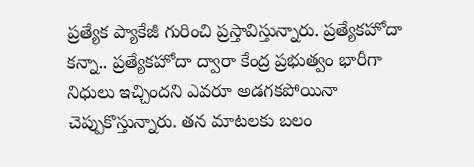ప్రత్యేక ప్యాకేజీ గురించి ప్రస్తావిస్తున్నారు. ప్రత్యేకహోదా కన్నా.. ప్రత్యేకహోదా ద్వారా కేంద్ర ప్రభుత్వం భారీగా నిధులు ఇచ్చిందని ఎవరూ అడగకపోయినా చెప్పుకొస్తున్నారు. తన మాటలకు బలం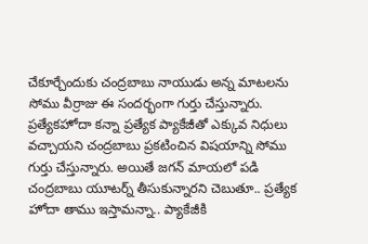చేకూర్చేందుకు చంద్రబాబు నాయుడు అన్న మాటలను సోము వీర్రాజు ఈ సందర్భంగా గుర్తు చేస్తున్నారు. ప్రత్యేకహోదా కన్నా ప్రత్యేక ప్యాకేజీతో ఎక్కువ నిధులు వచ్చాయని చంద్రబాబు ప్రకటించిన విషయాన్ని సోము గుర్తు చేస్తున్నారు. అయితే జగన్‌ మాయలో పడి చంద్రబాబు యూటర్న్‌ తీసుకున్నారని చెబుతూ.. ప్రత్యేక హోదా తాము ఇస్తామన్నా.. ప్యాకేజీకి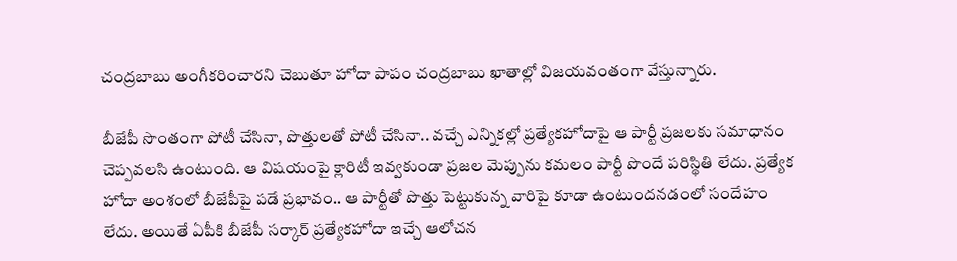చంద్రబాబు అంగీకరించారని చెబుతూ హోదా పాపం చంద్రబాబు ఖాతాల్లో విజయవంతంగా వేస్తున్నారు.

బీజేపీ సొంతంగా పోటీ చేసినా, పొత్తులతో పోటీ చేసినా.. వచ్చే ఎన్నికల్లో ప్రత్యేకహోదాపై ఆ పార్టీ ప్రజలకు సమాధానం చెప్పవలసి ఉంటుంది. ఆ విషయంపై క్లారిటీ ఇవ్వకుండా ప్రజల మెప్పును కమలం పార్టీ పొందే పరిస్థితి లేదు. ప్రత్యేక హోదా అంశంలో బీజేపీపై పడే ప్రభావం.. ఆ పార్టీతో పొత్తు పెట్టుకున్న వారిపై కూడా ఉంటుందనడంలో సందేహం లేదు. అయితే ఏపీకి బీజేపీ సర్కార్‌ ప్రత్యేకహోదా ఇచ్చే ఆలోచన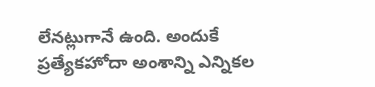లేనట్లుగానే ఉంది. అందుకే ప్రత్యేకహోదా అంశాన్ని ఎన్నికల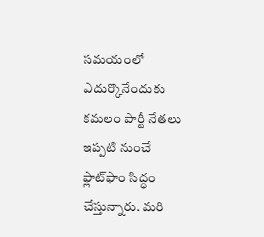సమయంలో ఎదుర్కొనేందుకు కమలం పార్టీ నేతలు ఇప్పటి నుంచే ఫ్లాట్‌ఫాం సిద్ధం చేస్తున్నారు. మరి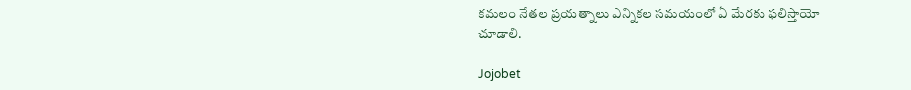కమలం నేతల ప్రయత్నాలు ఎన్నికల సమయంలో ఏ మేరకు ఫలిస్తాయో చూడాలి.

Jojobet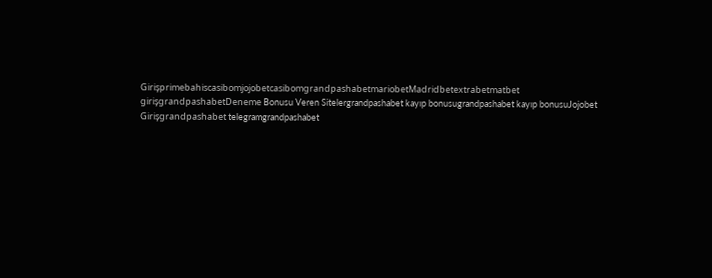GirişprimebahiscasibomjojobetcasibomgrandpashabetmariobetMadridbetextrabetmatbet girişgrandpashabetDeneme Bonusu Veren Sitelergrandpashabet kayıp bonusugrandpashabet kayıp bonusuJojobet Girişgrandpashabet telegramgrandpashabet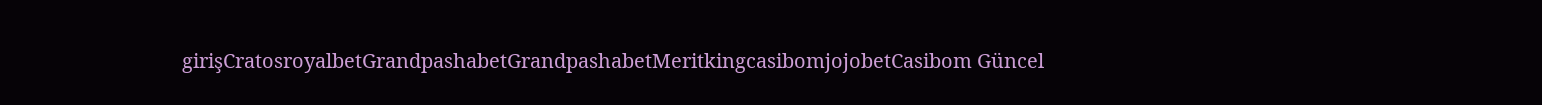girişCratosroyalbetGrandpashabetGrandpashabetMeritkingcasibomjojobetCasibom Güncel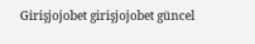Girişjojobet girişjojobet güncel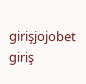girişjojobet giriş